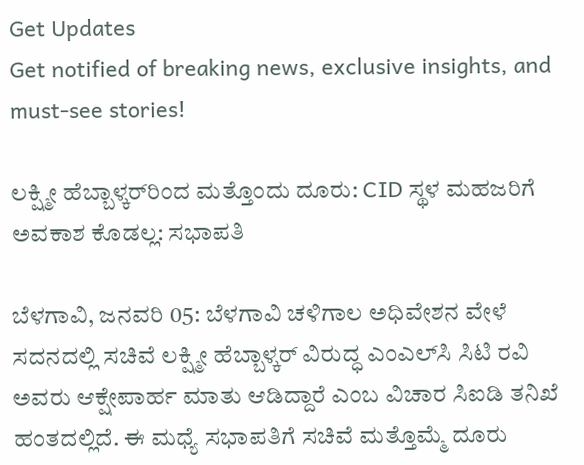Get Updates
Get notified of breaking news, exclusive insights, and must-see stories!

ಲಕ್ಷ್ಮೀ ಹೆಬ್ಬಾಳ್ಕರ್‌ರಿಂದ ಮತ್ತೊಂದು ದೂರು: CID ಸ್ಥಳ ಮಹಜರಿಗೆ ಅವಕಾಶ ಕೊಡಲ್ಲ: ಸಭಾಪತಿ

ಬೆಳಗಾವಿ, ಜನವರಿ 05: ಬೆಳಗಾವಿ ಚಳಿಗಾಲ ಅಧಿವೇಶನ ವೇಳೆ ಸದನದಲ್ಲಿ ಸಚಿವೆ ಲಕ್ಷ್ಮೀ ಹೆಬ್ಬಾಳ್ಕರ್ ವಿರುದ್ಧ ಎಂಎಲ್‌ಸಿ ಸಿಟಿ ರವಿ ಅವರು ಆಕ್ಷೇಪಾರ್ಹ ಮಾತು ಆಡಿದ್ದಾರೆ ಎಂಬ ವಿಚಾರ ಸಿಐಡಿ ತನಿಖೆ ಹಂತದಲ್ಲಿದೆ. ಈ ಮಧ್ಯೆ ಸಭಾಪತಿಗೆ ಸಚಿವೆ ಮತ್ತೊಮ್ಮೆ ದೂರು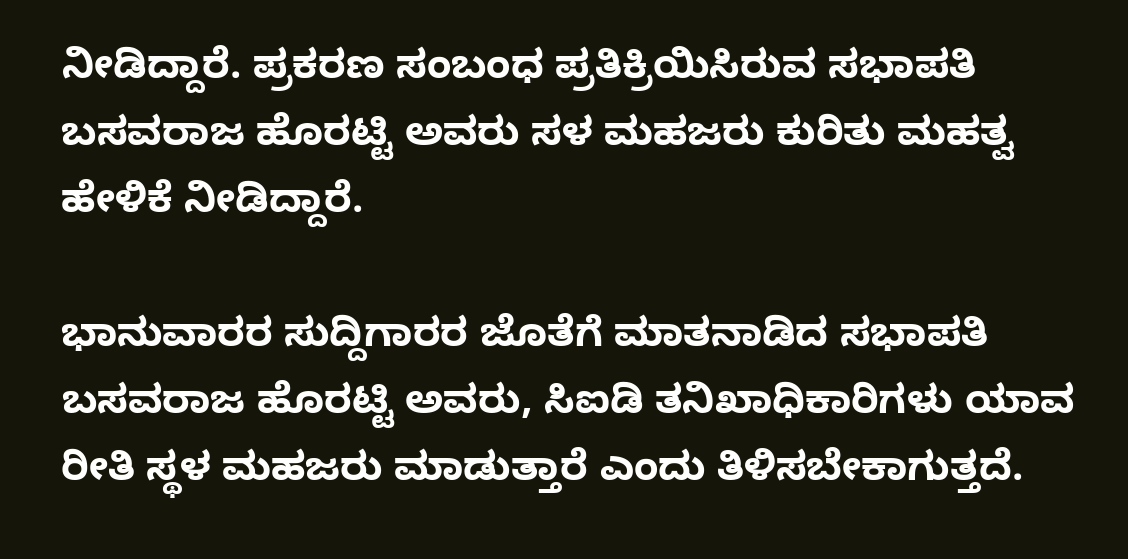ನೀಡಿದ್ದಾರೆ. ಪ್ರಕರಣ ಸಂಬಂಧ ಪ್ರತಿಕ್ರಿಯಿಸಿರುವ ಸಭಾಪತಿ ಬಸವರಾಜ ಹೊರಟ್ಟಿ ಅವರು ಸಳ ಮಹಜರು ಕುರಿತು ಮಹತ್ವ ಹೇಳಿಕೆ ನೀಡಿದ್ದಾರೆ.

ಭಾನುವಾರರ ಸುದ್ದಿಗಾರರ ಜೊತೆಗೆ ಮಾತನಾಡಿದ ಸಭಾಪತಿ ಬಸವರಾಜ ಹೊರಟ್ಟಿ ಅವರು, ಸಿಐಡಿ ತನಿಖಾಧಿಕಾರಿಗಳು ಯಾವ ರೀತಿ ಸ್ಥಳ ಮಹಜರು ಮಾಡುತ್ತಾರೆ ಎಂದು ತಿಳಿಸಬೇಕಾಗುತ್ತದೆ.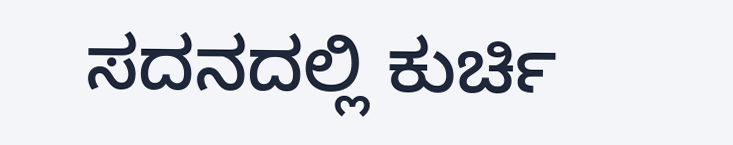ಸದನದಲ್ಲಿ ಕುರ್ಚಿ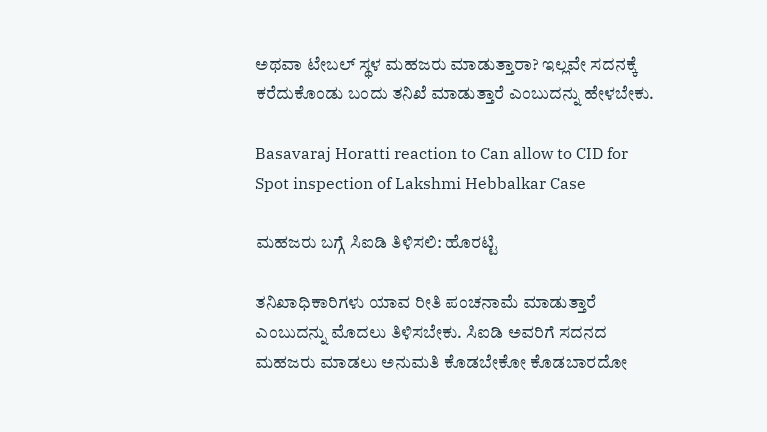ಅಥವಾ ಟೇಬಲ್ ಸ್ಥಳ ಮಹಜರು ಮಾಡುತ್ತಾರಾ? ಇಲ್ಲವೇ ಸದನಕ್ಕೆ ಕರೆದುಕೊಂಡು ಬಂದು ತನಿಖೆ ಮಾಡುತ್ತಾರೆ ಎಂಬುದನ್ನು ಹೇಳಬೇಕು.

Basavaraj Horatti reaction to Can allow to CID for Spot inspection of Lakshmi Hebbalkar Case

ಮಹಜರು ಬಗ್ಗೆ ಸಿಐಡಿ ತಿಳಿಸಲಿ: ಹೊರಟ್ಟಿ

ತನಿಖಾಧಿಕಾರಿಗಳು ಯಾವ ರೀತಿ ಪಂಚನಾಮೆ ಮಾಡುತ್ತಾರೆ ಎಂಬುದನ್ನು ಮೊದಲು ತಿಳಿಸಬೇಕು. ಸಿಐಡಿ ಅವರಿಗೆ ಸದನದ ಮಹಜರು ಮಾಡಲು ಅನುಮತಿ ಕೊಡಬೇಕೋ ಕೊಡಬಾರದೋ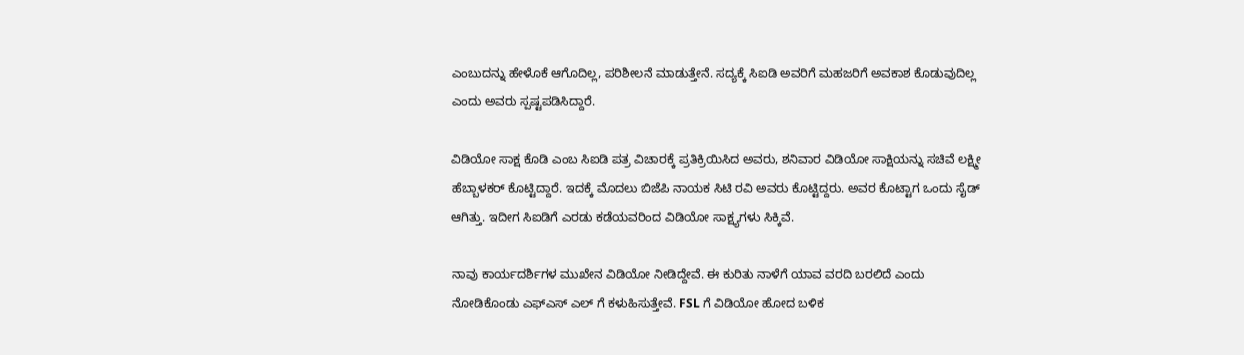ಎಂಬುದನ್ನು ಹೇಳೊಕೆ ಆಗೊದಿಲ್ಲ, ಪರಿಶೀಲನೆ ಮಾಡುತ್ತೇನೆ. ಸದ್ಯಕ್ಕೆ ಸಿಐಡಿ ಅವರಿಗೆ ಮಹಜರಿಗೆ ಅವಕಾಶ ಕೊಡುವುದಿಲ್ಲ ಎಂದು ಅವರು ಸ್ಪಷ್ಟಪಡಿಸಿದ್ದಾರೆ.

ವಿಡಿಯೋ ಸಾಕ್ಷ ಕೊಡಿ ಎಂಬ ಸಿಐಡಿ ಪತ್ರ ವಿಚಾರಕ್ಕೆ ಪ್ರತಿಕ್ರಿಯಿಸಿದ ಅವರು, ಶನಿವಾರ ವಿಡಿಯೋ ಸಾಕ್ಷಿಯನ್ನು ಸಚಿವೆ ಲಕ್ಷ್ಮೀ ಹೆಬ್ಬಾಳಕರ್ ಕೊಟ್ಟಿದ್ದಾರೆ. ಇದಕ್ಕೆ ಮೊದಲು ಬಿಜೆಪಿ ನಾಯಕ ಸಿಟಿ ರವಿ ಅವರು ಕೊಟ್ಟಿದ್ದರು. ಅವರ ಕೊಟ್ಟಾಗ ಒಂದು ಸೈಡ್ ಆಗಿತ್ತು. ಇದೀಗ ಸಿಐಡಿಗೆ ಎರಡು ಕಡೆಯವರಿಂದ ವಿಡಿಯೋ ಸಾಕ್ಷ್ಯಗಳು ಸಿಕ್ಕಿವೆ.

ನಾವು ಕಾರ್ಯದರ್ಶಿಗಳ ಮುಖೇನ ವಿಡಿಯೋ ನೀಡಿದ್ದೇವೆ. ಈ ಕುರಿತು ನಾಳೆಗೆ ಯಾವ ವರದಿ ಬರಲಿದೆ ಎಂದು ನೋಡಿಕೊಂಡು ಎಫ್ಎಸ್ ಎಲ್ ಗೆ ಕಳುಹಿಸುತ್ತೇವೆ. FSL ಗೆ ವಿಡಿಯೋ ಹೋದ ಬಳಿಕ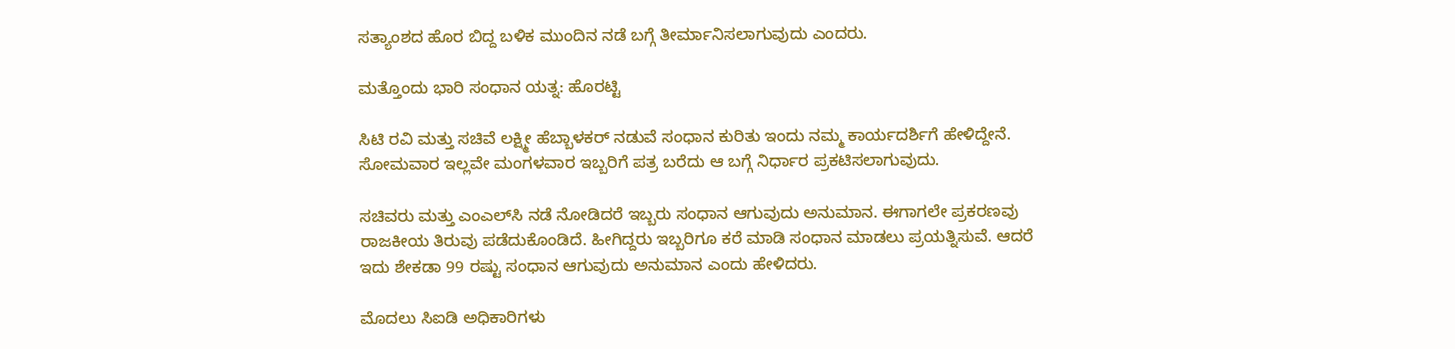ಸತ್ಯಾಂಶದ ಹೊರ ಬಿದ್ದ ಬಳಿಕ ಮುಂದಿನ ನಡೆ ಬಗ್ಗೆ ತೀರ್ಮಾನಿಸಲಾಗುವುದು ಎಂದರು.

ಮತ್ತೊಂದು ಭಾರಿ ಸಂಧಾನ ಯತ್ನ: ಹೊರಟ್ಟಿ

ಸಿಟಿ ರವಿ ಮತ್ತು ಸಚಿವೆ ಲಕ್ಷ್ಮೀ ಹೆಬ್ಬಾಳಕರ್ ನಡುವೆ ಸಂಧಾನ ಕುರಿತು ಇಂದು ನಮ್ಮ ಕಾರ್ಯದರ್ಶಿಗೆ ಹೇಳಿದ್ದೇನೆ. ಸೋಮವಾರ ಇಲ್ಲವೇ ಮಂಗಳವಾರ ಇಬ್ಬರಿಗೆ ಪತ್ರ ಬರೆದು ಆ ಬಗ್ಗೆ ನಿರ್ಧಾರ ಪ್ರಕಟಿಸಲಾಗುವುದು.

ಸಚಿವರು ಮತ್ತು ಎಂಎಲ್‌ಸಿ ನಡೆ ನೋಡಿದರೆ ಇಬ್ಬರು ಸಂಧಾನ ಆಗುವುದು ಅನುಮಾನ. ಈಗಾಗಲೇ ಪ್ರಕರಣವು ರಾಜಕೀಯ ತಿರುವು ಪಡೆದುಕೊಂಡಿದೆ. ಹೀಗಿದ್ದರು ಇಬ್ಬರಿಗೂ ಕರೆ ಮಾಡಿ ಸಂಧಾನ ಮಾಡಲು ಪ್ರಯತ್ನಿಸುವೆ. ಆದರೆ ಇದು ಶೇಕಡಾ 99 ರಷ್ಟು ಸಂಧಾನ ಆಗುವುದು ಅನುಮಾನ ಎಂದು ಹೇಳಿದರು.

ಮೊದಲು ಸಿಐಡಿ ಅಧಿಕಾರಿಗಳು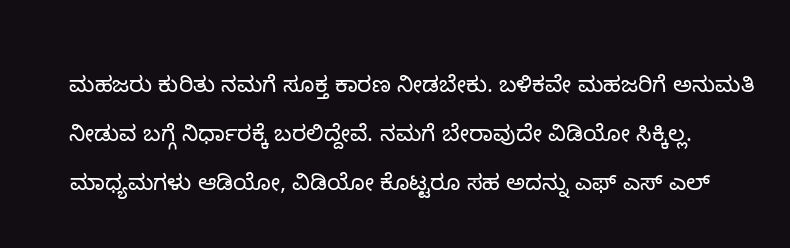ಮಹಜರು ಕುರಿತು ನಮಗೆ ಸೂಕ್ತ ಕಾರಣ ನೀಡಬೇಕು. ಬಳಿಕವೇ ಮಹಜರಿಗೆ ಅನುಮತಿ ನೀಡುವ ಬಗ್ಗೆ ನಿರ್ಧಾರಕ್ಕೆ ಬರಲಿದ್ದೇವೆ. ನಮಗೆ ಬೇರಾವುದೇ ವಿಡಿಯೋ ಸಿಕ್ಕಿಲ್ಲ. ಮಾಧ್ಯಮಗಳು ಆಡಿಯೋ, ವಿಡಿಯೋ ಕೊಟ್ಟರೂ ಸಹ ಅದನ್ನು ಎಫ್ ಎಸ್ ಎಲ್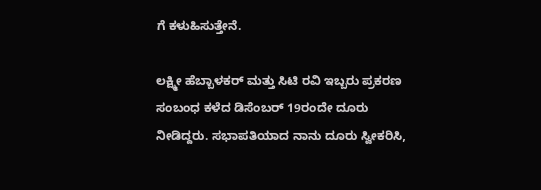ಗೆ ಕಳುಹಿಸುತ್ತೇನೆ.

ಲಕ್ಷ್ಮೀ ಹೆಬ್ಬಾಳಕರ್ ಮತ್ತು ಸಿಟಿ ರವಿ ಇಬ್ಬರು ಪ್ರಕರಣ ಸಂಬಂಧ ಕಳೆದ ಡಿಸೆಂಬರ್ 19ರಂದೇ ದೂರು ನೀಡಿದ್ದರು. ಸಭಾಪತಿಯಾದ ನಾನು ದೂರು ಸ್ವೀಕರಿಸಿ,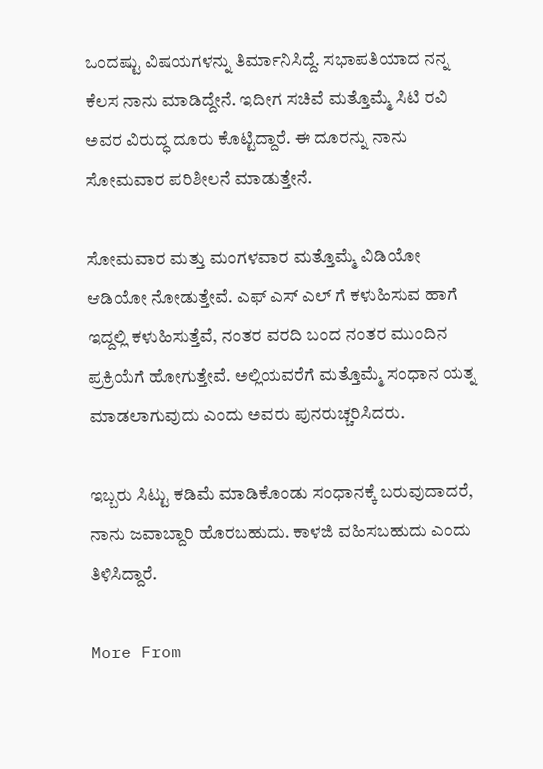ಒಂದಷ್ಟು ವಿಷಯಗಳನ್ನು ತಿರ್ಮಾನಿಸಿದ್ದೆ. ಸಭಾಪತಿಯಾದ ನನ್ನ ಕೆಲಸ ನಾನು ಮಾಡಿದ್ದೇನೆ. ಇದೀಗ ಸಚಿವೆ ಮತ್ತೊಮ್ಮೆ ಸಿಟಿ ರವಿ ಅವರ ವಿರುದ್ಧ ದೂರು ಕೊಟ್ಟಿದ್ದಾರೆ. ಈ ದೂರನ್ನು ನಾನು ಸೋಮವಾರ ಪರಿಶೀಲನೆ ಮಾಡುತ್ತೇನೆ.

ಸೋಮವಾರ ಮತ್ತು ಮಂಗಳವಾರ ಮತ್ತೊಮ್ಮೆ ವಿಡಿಯೋ ಆಡಿಯೋ ನೋಡುತ್ತೇವೆ. ಎಫ್ ಎಸ್ ಎಲ್ ಗೆ ಕಳುಹಿಸುವ ಹಾಗೆ ಇದ್ದಲ್ಲಿ ಕಳುಹಿಸುತ್ತೆವೆ, ನಂತರ ವರದಿ ಬಂದ ನಂತರ ಮುಂದಿನ ಪ್ರಕ್ರಿಯೆಗೆ ಹೋಗುತ್ತೇವೆ. ಅಲ್ಲಿಯವರೆಗೆ ಮತ್ತೊಮ್ಮೆ ಸಂಧಾನ ಯತ್ನ ಮಾಡಲಾಗುವುದು ಎಂದು ಅವರು ಪುನರುಚ್ಚರಿಸಿದರು.

ಇಬ್ಬರು ಸಿಟ್ಟು ಕಡಿಮೆ ಮಾಡಿಕೊಂಡು ಸಂಧಾನಕ್ಕೆ ಬರುವುದಾದರೆ, ನಾನು ಜವಾಬ್ದಾರಿ ಹೊರಬಹುದು. ಕಾಳಜಿ ವಹಿಸಬಹುದು ಎಂದು ತಿಳಿಸಿದ್ದಾರೆ.

More From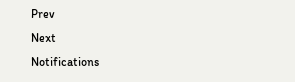Prev
Next
Notifications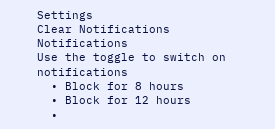Settings
Clear Notifications
Notifications
Use the toggle to switch on notifications
  • Block for 8 hours
  • Block for 12 hours
  •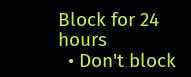Block for 24 hours
  • Don't block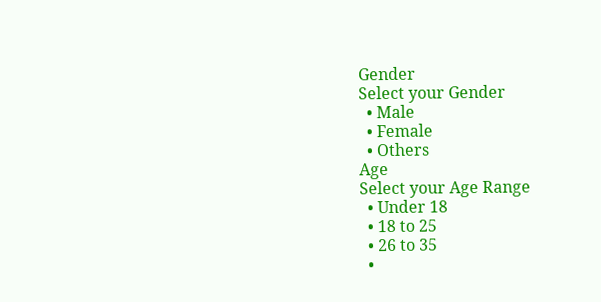Gender
Select your Gender
  • Male
  • Female
  • Others
Age
Select your Age Range
  • Under 18
  • 18 to 25
  • 26 to 35
  •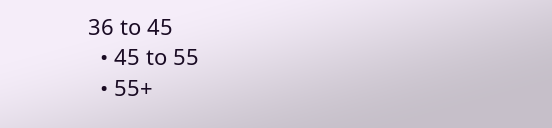36 to 45
  • 45 to 55
  • 55+